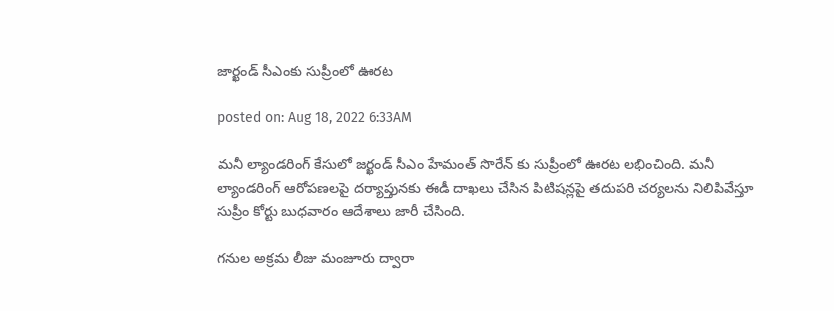జార్ఖండ్ సీఎంకు సుప్రీంలో ఊరట

posted on: Aug 18, 2022 6:33AM

మనీ ల్యాండరింగ్ కేసులో జర్ఖండ్ సీఎం హేమంత్ సొరేన్ కు సుప్రీంలో ఊరట లభించింది. మనీ ల్యాండరింగ్ ఆరోపణలపై దర్యాప్తునకు ఈడీ దాఖలు చేసిన పిటిషన్లపై తదుపరి చర్యలను నిలిపివేస్తూ సుప్రీం కోర్టు బుధవారం ఆదేశాలు జారీ చేసింది.

గనుల అక్రమ లీజు మంజూరు ద్వారా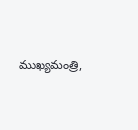ముఖ్యమంత్రి,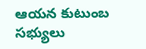ఆయన కుటుంబ సభ్యులు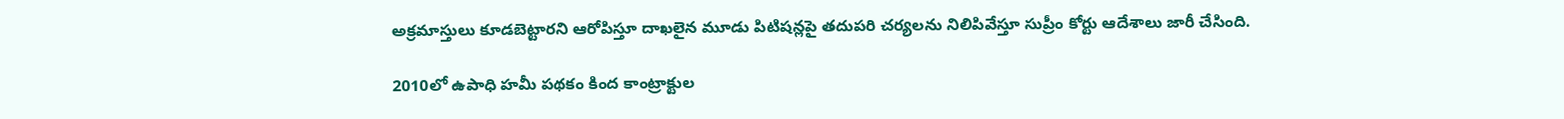అక్రమాస్తులు కూడబెట్టారని ఆరోపిస్తూ దాఖలైన మూడు పిటిషన్లపై తదుపరి చర్యలను నిలిపివేస్తూ సుప్రీం కోర్టు ఆదేశాలు జారీ చేసింది.

2010లో ఉపాధి హమీ పథకం కింద కాంట్రాక్టుల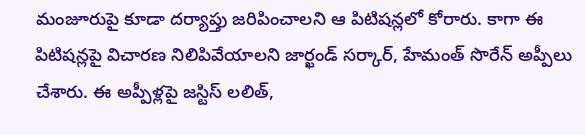మంజూరుపై కూడా దర్యాప్తు జరిపించాలని ఆ పిటిషన్లలో కోరారు. కాగా ఈ పిటిషన్లపై విచారణ నిలిపివేయాలని జార్ఖండ్ సర్కార్, హేమంత్ సొరేన్ అప్పీలు చేశారు. ఈ అప్పీళ్లపై జస్టిస్ లలిత్,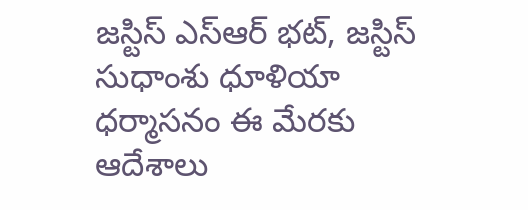జస్టిస్ ఎస్ఆర్ భట్, జస్టిస్ సుధాంశు ధూళియా ధర్మాసనం ఈ మేరకు ఆదేశాలు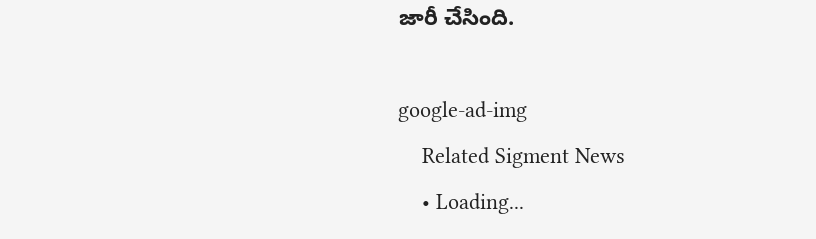జారీ చేసింది.

google-ad-img
    Related Sigment News
    • Loading...